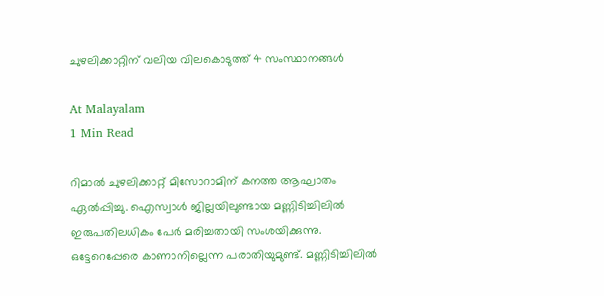ചുഴലിക്കാറ്റിന് വലിയ വിലകൊടുത്ത് 4 സംസ്ഥാനങ്ങൾ

At Malayalam
1 Min Read

റിമാൽ ചുഴലിക്കാറ്റ് മിസോറാമിന് കനത്ത ആഘാതം ഏൽപ്പിച്ചു. ഐസ്വാൾ ജില്ലയിലുണ്ടായ മണ്ണിടിച്ചിലിൽ ഇരുപതിലധികം പേർ മരിച്ചതായി സംശയിക്കുന്നു. ഒട്ടേറെപ്പേരെ കാണാനില്ലെന്ന പരാതിയുമുണ്ട്. മണ്ണിടിച്ചിലിൽ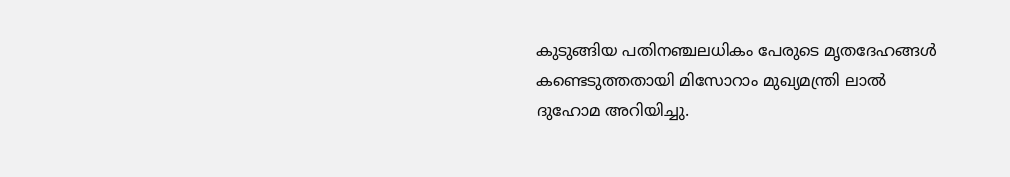കുടുങ്ങിയ പതിനഞ്ചലധികം പേരുടെ മൃതദേഹങ്ങൾ കണ്ടെടുത്തതായി മിസോറാം മുഖ്യമന്ത്രി ലാൽ ദുഹോമ അറിയിച്ചു.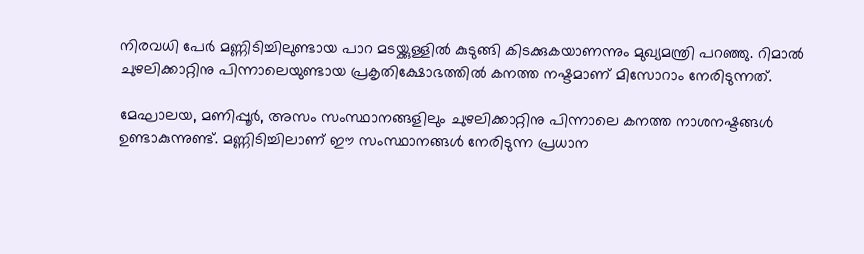നിരവധി പേർ മണ്ണിടിച്ചിലുണ്ടായ പാറ മടയ്ക്കുള്ളിൽ കുടുങ്ങി കിടക്കുകയാണന്നും മുഖ്യമന്ത്രി പറഞ്ഞു. റിമാൽ ചുഴലിക്കാറ്റിനു പിന്നാലെയുണ്ടായ പ്രകൃതിക്ഷോഭത്തിൽ കനത്ത നഷ്ടമാണ് മിസോറാം നേരിടുന്നത്.

മേഘാലയ, മണിപ്പൂർ, അസം സംസ്ഥാനങ്ങളിലും ചുഴലിക്കാറ്റിനു പിന്നാലെ കനത്ത നാശനഷ്ടങ്ങൾ ഉണ്ടാകുന്നുണ്ട്. മണ്ണിടിച്ചിലാണ് ഈ സംസ്ഥാനങ്ങൾ നേരിടുന്ന പ്രധാന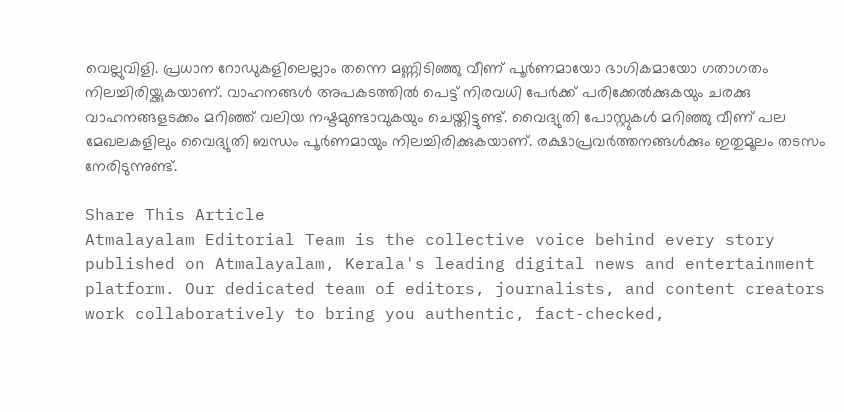വെല്ലുവിളി. പ്രധാന റോഡുകളിലെല്ലാം തന്നെ മണ്ണിടിഞ്ഞു വീണ് പൂർണമായോ ഭാഗികമായോ ഗതാഗതം നിലച്ചിരിയ്ക്കുകയാണ്. വാഹനങ്ങൾ അപകടത്തിൽ പെട്ട് നിരവധി പേർക്ക് പരിക്കേൽക്കുകയും ചരക്കു വാഹനങ്ങളടക്കം മറിഞ്ഞ് വലിയ നഷ്ടമുണ്ടാവുകയും ചെയ്തിട്ടുണ്ട്. വൈദ്യുതി പോസ്റ്റുകൾ മറിഞ്ഞു വീണ് പല മേഖലകളിലും വൈദ്യുതി ബന്ധം പൂർണമായും നിലച്ചിരിക്കുകയാണ്. രക്ഷാപ്രവർത്തനങ്ങൾക്കും ഇതുമൂലം തടസം നേരിടുന്നുണ്ട്.

Share This Article
Atmalayalam Editorial Team is the collective voice behind every story published on Atmalayalam, Kerala's leading digital news and entertainment platform. Our dedicated team of editors, journalists, and content creators work collaboratively to bring you authentic, fact-checked,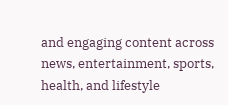and engaging content across news, entertainment, sports, health, and lifestyle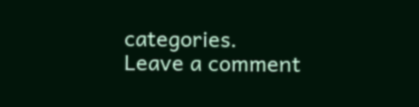categories.
Leave a comment